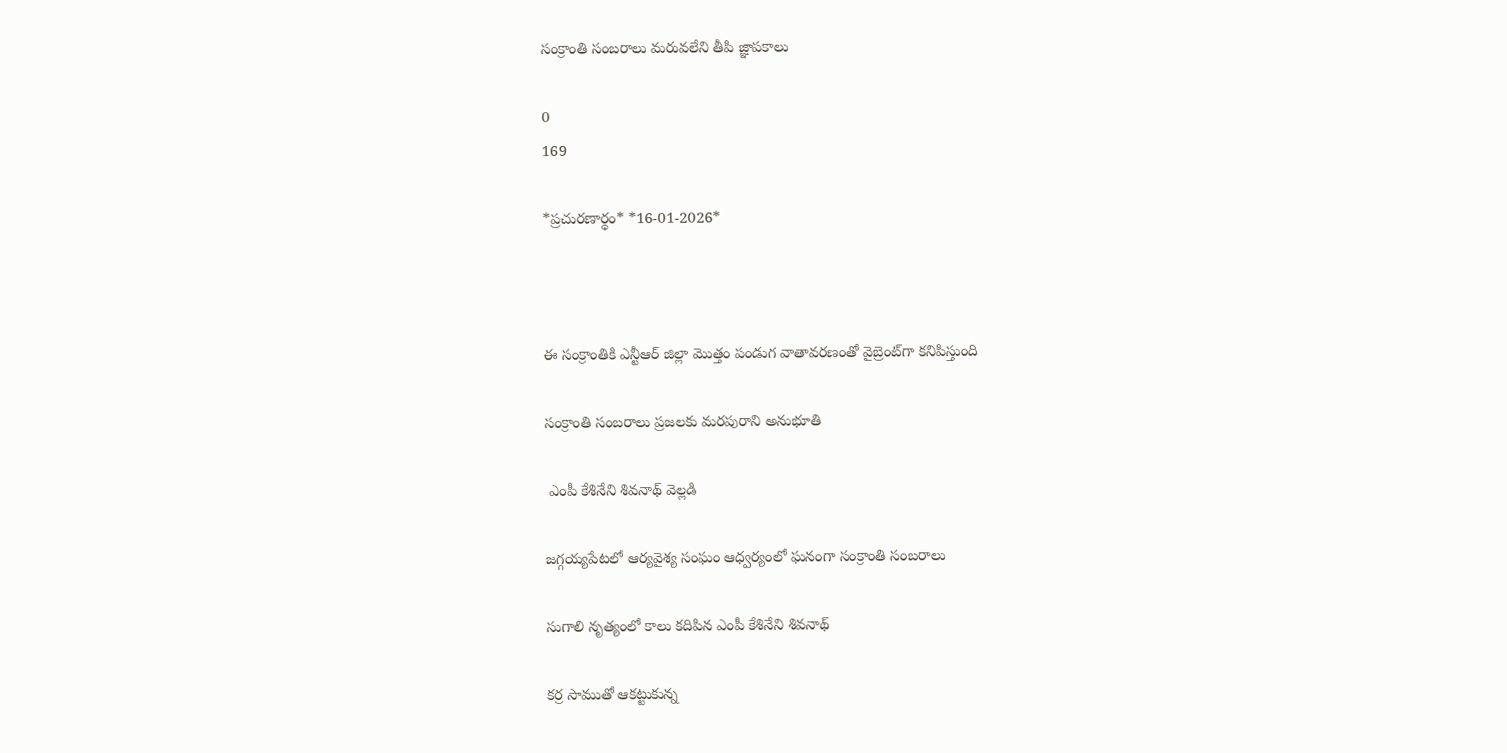సంక్రాంతి సంబరాలు మరువలేని తీపి జ్ఞాపకాలు

0
169

*ప్ర‌చుర‌ణార్థం* *16-01-2026*



ఈ సంక్రాంతికి ఎన్టీఆర్ జిల్లా మొత్తం పండుగ వాతావరణంతో వైబ్రెంట్‌గా క‌నిపిస్తుంది

సంక్రాంతి సంబరాలు ప్రజలకు మరపురాని అనుభూతి

 ఎంపీ కేశినేని శివ‌నాథ్ వెల్ల‌డి

జగ్గయ్యపేటలో ఆర్యవైశ్య సంఘం ఆధ్వర్యంలో ఘనంగా సంక్రాంతి సంబరాలు

సుగాలి నృత్యంలో కాలు క‌దిపిన‌ ఎంపీ కేశినేని శివ‌నాథ్

కర్ర సాముతో ఆక‌ట్టుకున్న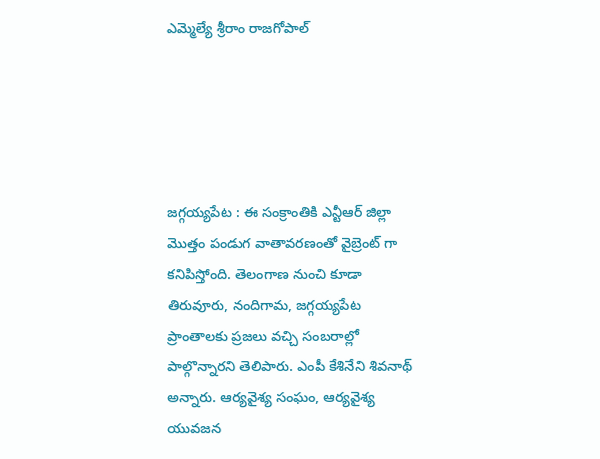ఎమ్మెల్యే శ్రీరాం రాజ‌గోపాల్





జగ్గ‌య్య‌పేట : ఈ సంక్రాంతికి ఎన్టీఆర్ జిల్లా మొత్తం పండుగ వాతావ‌ర‌ణంతో వైబ్రెంట్ గా కనిపిస్తోంది. తెలంగాణ నుంచి కూడా తిరువూరు, నందిగామ, జగ్గయ్యపేట ప్రాంతాలకు ప్రజలు వచ్చి సంబరాల్లో పాల్గొన్నారని తెలిపారు. ఎంపీ కేశినేని శివ‌నాథ్ అన్నారు. ఆర్యవైశ్య సంఘం, ఆర్యవైశ్య యువజన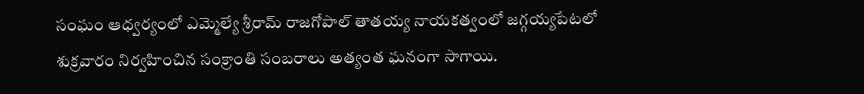సంఘం ఆధ్వర్యంలో ఎమ్మెల్యే శ్రీరామ్ రాజగోపాల్ తాతయ్య నాయకత్వంలో జగ్గయ్యపేటలో శుక్ర‌వారం నిర్వహించిన సంక్రాంతి సంబరాలు అత్యంత ఘనంగా సాగాయి.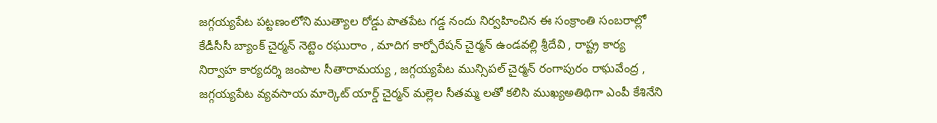జ‌గ్గయ్యపేట పట్టణంలోని ముత్యాల రోడ్డు పాతపేట గడ్డ నందు నిర్వ‌హించిన ఈ సంక్రాంతి సంబ‌రాల్లో కేడీసీసీ బ్యాంక్ చైర్మన్ నెట్టెం రఘురాం , మాదిగ కార్పోరేషన్ చైర్మన్ ఉండవల్లి శ్రీదేవి , రాష్ట్ర కార్య నిర్వాహ కార్యదర్శి జంపాల సీతారామయ్య , జగ్గయ్యపేట మున్సిపల్ చైర్మన్ రంగాపురం రాఘవేంద్ర , జగ్గయ్యపేట వ్యవసాయ మార్కెట్ యార్డ్ చైర్మన్ మల్లెల సీతమ్మ ల‌తో క‌లిసి ముఖ్యఅతిథిగా ఎంపీ కేశినేని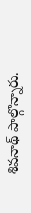శివ‌నాథ్ పాల్గొన్నారు.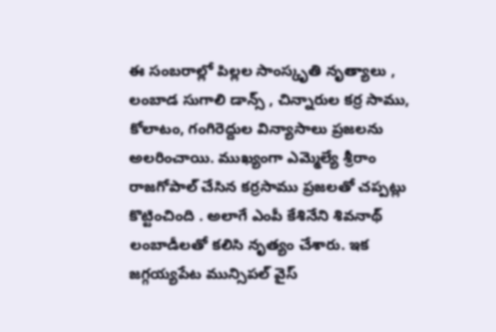ఈ సంబ‌రాల్లో పిల్లల సాంస్కృతి నృత్యాలు , లంబాడ సుగాలి డాన్స్ , చిన్నారుల కర్ర సాము, కోలాటం, గంగిరెద్దుల విన్యాసాలు ప్ర‌జ‌ల‌ను అల‌రించాయి. ముఖ్యంగా ఎమ్మెల్యే శ్రీరాం రాజ‌గోపాల్ చేసిన క‌ర్ర‌సాము ప్ర‌జ‌ల‌తో చప్ప‌ట్లు కొట్టించింది . అలాగే ఎంపీ కేశినేని శివ‌నాథ్ లంబాడీల‌తో క‌లిసి నృత్యం చేశారు. ఇక జగ్గయ్యపేట మున్సిపల్ వైస్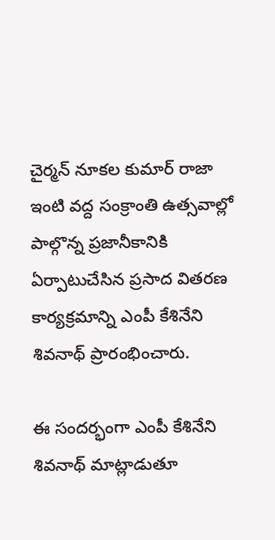చైర్మన్ నూకల కుమార్ రాజా ఇంటి వద్ద సంక్రాంతి ఉత్సవాల్లో పాల్గొన్న ప్రజానీకానికి ఏర్పాటుచేసిన ప్రసాద వితరణ కార్యక్రమాన్ని ఎంపీ కేశినేని శివనాథ్ ప్రారంభించారు.

ఈ సంద‌ర్భంగా ఎంపీ కేశినేని శివనాథ్ మాట్లాడుతూ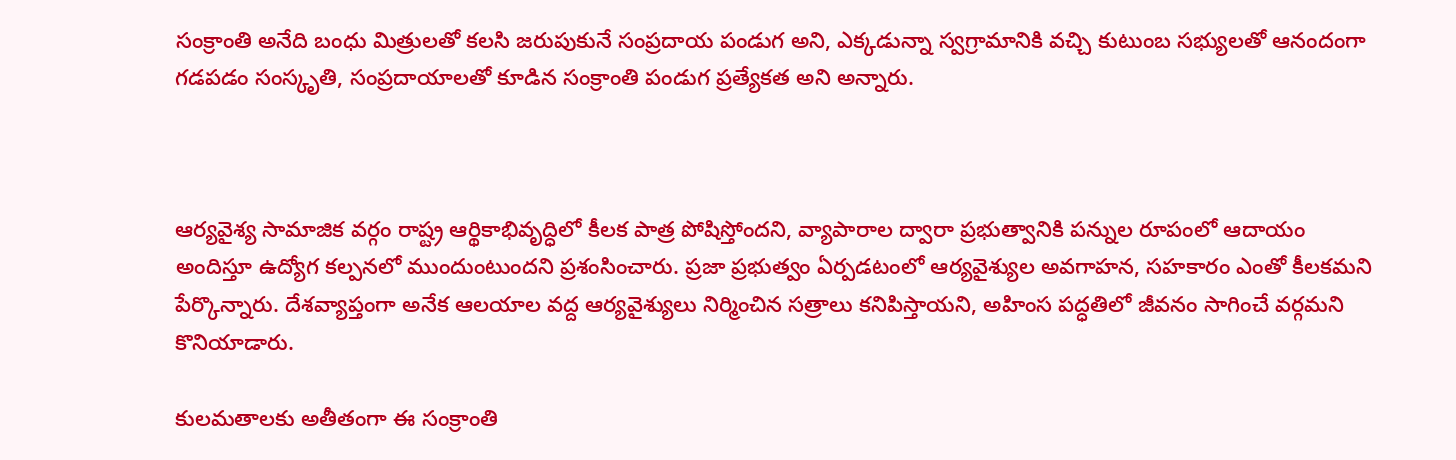సంక్రాంతి అనేది బంధు మిత్రులతో కలసి జరుపుకునే సంప్రదాయ పండుగ అని, ఎక్కడున్నా స్వగ్రామానికి వచ్చి కుటుంబ సభ్యులతో ఆనందంగా గడపడం సంస్కృతి, సంప్ర‌దాయాలతో కూడిన సంక్రాంతి పండుగ ప్రత్యేకత అని అన్నారు.



ఆర్యవైశ్య సామాజిక వర్గం రాష్ట్ర ఆర్థికాభివృద్ధిలో కీలక పాత్ర పోషిస్తోందని, వ్యాపారాల ద్వారా ప్రభుత్వానికి పన్నుల రూపంలో ఆదాయం అందిస్తూ ఉద్యోగ కల్పనలో ముందుంటుందని ప్రశంసించారు. ప్రజా ప్రభుత్వం ఏర్పడటంలో ఆర్యవైశ్యుల అవగాహన, సహకారం ఎంతో కీలకమని పేర్కొన్నారు. దేశవ్యాప్తంగా అనేక ఆలయాల వద్ద ఆర్యవైశ్యులు నిర్మించిన సత్రాలు కనిపిస్తాయని, అహింస పద్ధతిలో జీవనం సాగించే వర్గమని కొనియాడారు.

కులమతాలకు అతీతంగా ఈ సంక్రాంతి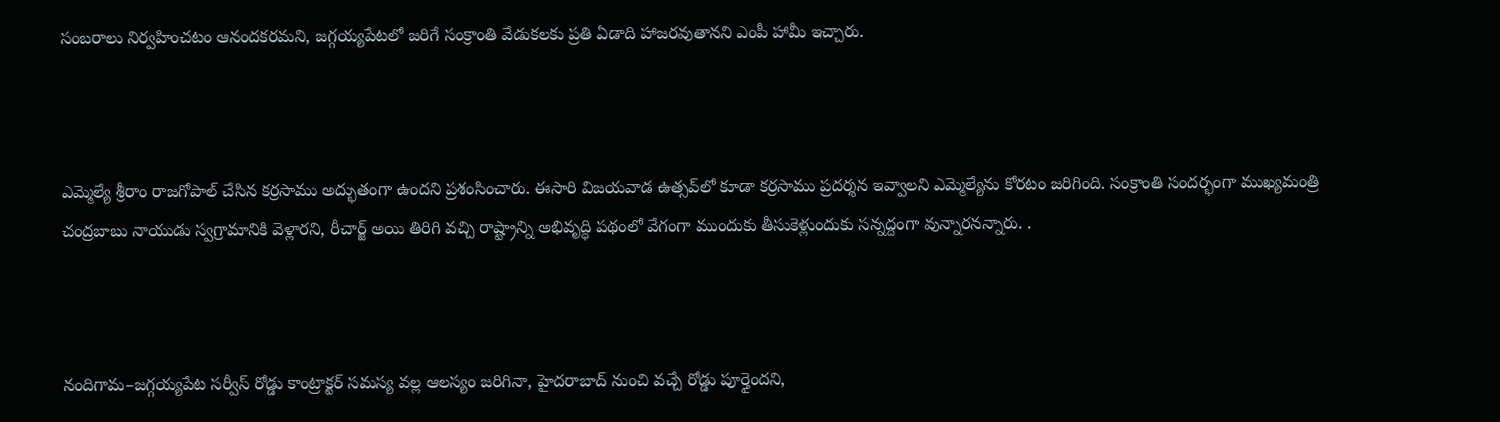సంబరాలు నిర్వహించటం ఆనందకరమని, జగ్గయ్యపేటలో జరిగే సంక్రాంతి వేడుకలకు ప్రతి ఏడాది హాజరవుతానని ఎంపీ హామీ ఇచ్చారు.



ఎమ్మెల్యే శ్రీరాం రాజగోపాల్ చేసిన కర్రసాము అద్భుతంగా ఉందని ప్రశంసించారు. ఈసారి విజయవాడ ఉత్సవ్‌లో కూడా కర్రసాము ప్రదర్శన ఇవ్వాలని ఎమ్మెల్యేను కోర‌టం జ‌రిగింది. సంక్రాంతి సందర్భంగా ముఖ్యమంత్రి చంద్రబాబు నాయుడు స్వగ్రామానికి వెళ్లారని, రీచార్జ్ అయి తిరిగి వచ్చి రాష్ట్రాన్ని అభివృద్ధి పథంలో వేగంగా ముందుకు తీసుకెళ్లుందుకు స‌న్న‌ద్దంగా వున్నారనన్నారు. .



నందిగామ–జగ్గయ్యపేట సర్వీస్ రోడ్డు కాంట్రాక్టర్ సమస్య వల్ల ఆలస్యం జరిగినా, హైదరాబాద్ నుంచి వచ్చే రోడ్డు పూర్తైందని,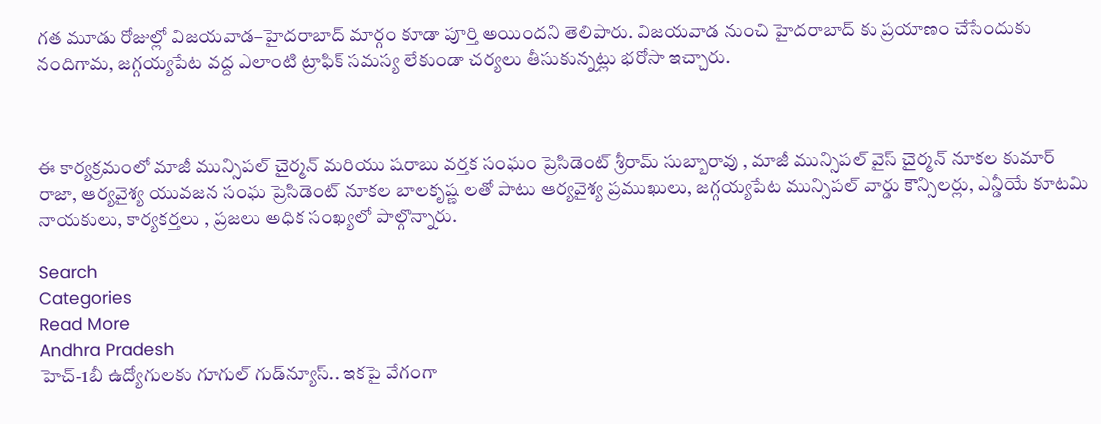గ‌త మూడు రోజుల్లో విజయవాడ–హైదరాబాద్ మార్గం కూడా పూర్తి అయింద‌ని తెలిపారు. విజ‌య‌వాడ నుంచి హైద‌రాబాద్ కు ప్ర‌యాణం చేసేందుకు నందిగామ‌, జ‌గ్గ‌య్య‌పేట వ‌ద్ద ఎలాంటి ట్రాఫిక్ సమస్య లేకుండా చర్యలు తీసుకున్న‌ట్లు భ‌రోసా ఇచ్చారు.



ఈ కార్య‌క్ర‌మంలో మాజీ మున్సిపల్ చైర్మన్ మ‌రియు షరాబు వర్తక సంఘం ప్రెసిడెంట్ శ్రీరామ్ సుబ్బారావు , మాజీ మున్సిపల్ వైస్ చైర్మన్ నూకల కుమార్ రాజా, ఆర్యవైశ్య యువజన సంఘ ప్రెసిడెంట్ నూకల బాలకృష్ణ ల‌తో పాటు ఆర్యవైశ్య ప్రముఖులు, జగ్గయ్యపేట మున్సిపల్ వార్డు కౌన్సిలర్లు, ఎన్డీయే కూట‌మి నాయ‌కులు, కార్య‌క‌ర్త‌లు , ప్ర‌జ‌లు అధిక సంఖ్య‌లో పాల్గొన్నారు.

Search
Categories
Read More
Andhra Pradesh
హెచ్‌-1బీ ఉద్యోగులకు గూగుల్‌ గుడ్‌న్యూస్‌.. ఇకపై వేగంగా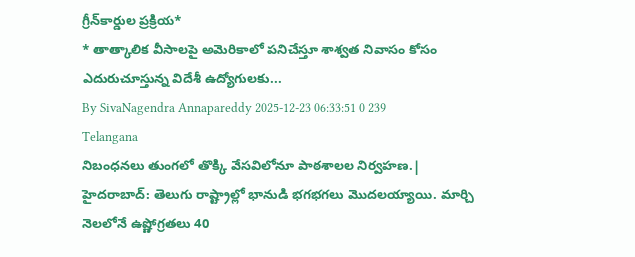గ్రీన్‌కార్డుల ప్రక్రియ*
* తాత్కాలిక వీసాలపై అమెరికాలో పనిచేస్తూ శాశ్వత నివాసం కోసం ఎదురుచూస్తున్న విదేశీ ఉద్యోగులకు...
By SivaNagendra Annapareddy 2025-12-23 06:33:51 0 239
Telangana
నిబంధనలు తుంగలో తొక్కి వేసవిలోనూ పాఠశాలల నిర్వహణ.|
హైదరాబాద్: తెలుగు రాష్ట్రాల్లో భానుడి భగభగలు మొదలయ్యాయి. మార్చి నెలలోనే ఉష్ణోగ్రతలు 40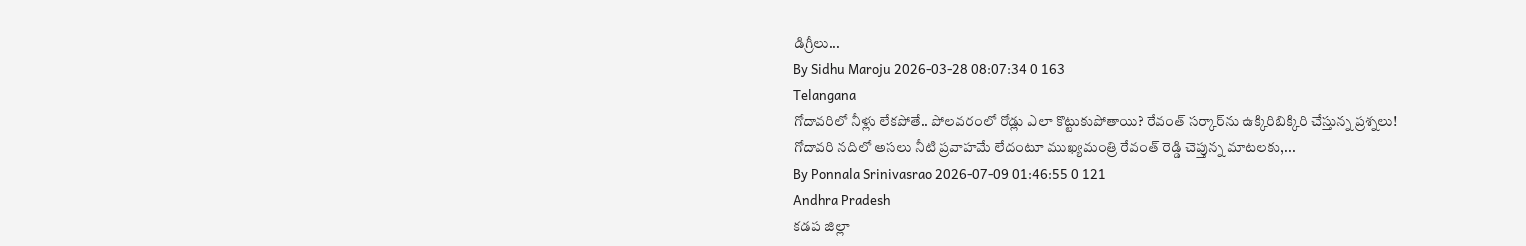డిగ్రీలు...
By Sidhu Maroju 2026-03-28 08:07:34 0 163
Telangana
గోదావరిలో నీళ్లు లేకపోతే.. పోలవరంలో రోడ్లు ఎలా కొట్టుకుపోతాయి? రేవంత్ సర్కార్‌ను ఉక్కిరిబిక్కిరి చేస్తున్న ప్రశ్నలు!
గోదావరి నదిలో అసలు నీటి ప్రవాహమే లేదంటూ ముఖ్యమంత్రి రేవంత్ రెడ్డి చెప్తున్న మాటలకు,...
By Ponnala Srinivasrao 2026-07-09 01:46:55 0 121
Andhra Pradesh
కడప జిల్లా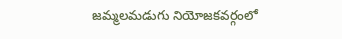జమ్మలమడుగు నియోజకవర్గంలో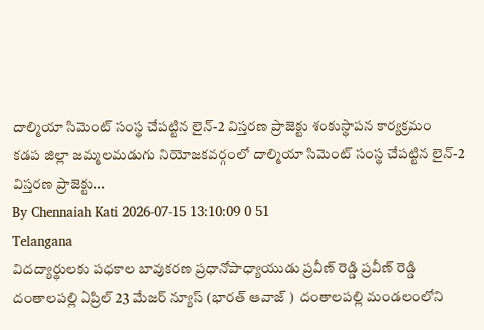దాల్మియా సిమెంట్ సంస్థ చేపట్టిన లైన్-2 విస్తరణ ప్రాజెక్టు శంకుస్థాపన కార్యక్రమం
కడప జిల్లా జమ్మలమడుగు నియోజకవర్గంలో దాల్మియా సిమెంట్ సంస్థ చేపట్టిన లైన్-2 విస్తరణ ప్రాజెక్టు...
By Chennaiah Kati 2026-07-15 13:10:09 0 51
Telangana
విదద్యార్థులకు పధకాల బావుకరణ ప్రధానోపాధ్యాయుడు ప్రవీణ్ రెడ్డి ప్రవీణ్ రెడ్డి
దంతాలపల్లి ఏప్రిల్ 23 మేజర్ న్యూస్ (భారత్ ఆవాజ్ )  దంతాలపల్లి మండలంలోని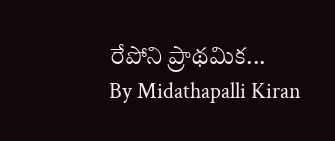రేపోని ప్రాథమిక...
By Midathapalli Kiran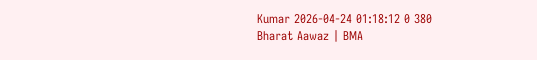Kumar 2026-04-24 01:18:12 0 380
Bharat Aawaz | BMA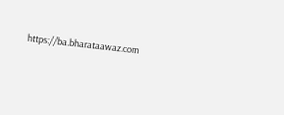https://ba.bharataawaz.com